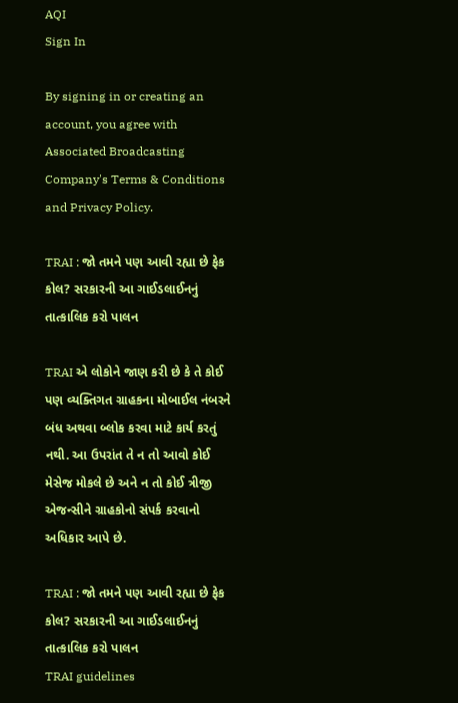AQI
Sign In

By signing in or creating an account, you agree with Associated Broadcasting Company's Terms & Conditions and Privacy Policy.

TRAI : જો તમને પણ આવી રહ્યા છે ફેક કોલ? સરકારની આ ગાઈડલાઈનનું તાત્કાલિક કરો પાલન

TRAI એ લોકોને જાણ કરી છે કે તે કોઈ પણ વ્યક્તિગત ગ્રાહકના મોબાઈલ નંબરને બંધ અથવા બ્લોક કરવા માટે કાર્ય કરતું નથી. આ ઉપરાંત તે ન તો આવો કોઈ મેસેજ મોકલે છે અને ન તો કોઈ ત્રીજી એજન્સીને ગ્રાહકોનો સંપર્ક કરવાનો અધિકાર આપે છે.

TRAI : જો તમને પણ આવી રહ્યા છે ફેક કોલ? સરકારની આ ગાઈડલાઈનનું તાત્કાલિક કરો પાલન
TRAI guidelines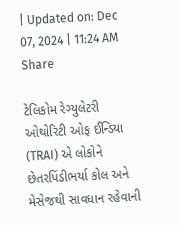| Updated on: Dec 07, 2024 | 11:24 AM
Share

ટેલિકોમ રેગ્યુલેટરી ઓથોરિટી ઓફ ઈન્ડિયા (TRAI) એ લોકોને છેતરપિંડીભર્યા કોલ અને મેસેજથી સાવધાન રહેવાની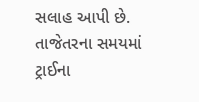સલાહ આપી છે. તાજેતરના સમયમાં ટ્રાઈના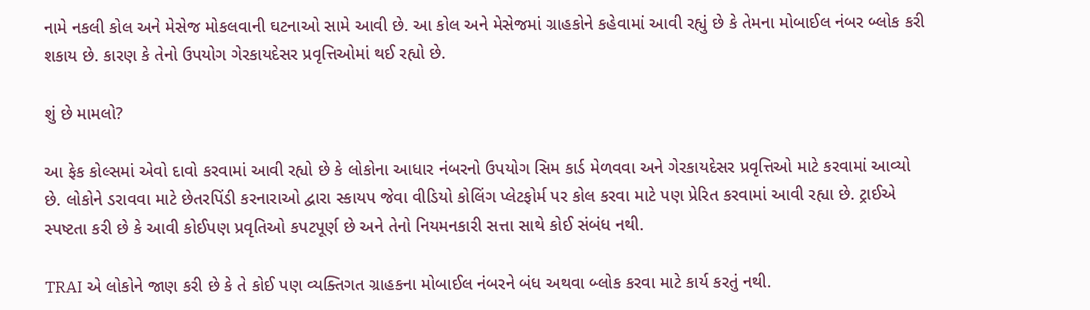નામે નકલી કોલ અને મેસેજ મોકલવાની ઘટનાઓ સામે આવી છે. આ કોલ અને મેસેજમાં ગ્રાહકોને કહેવામાં આવી રહ્યું છે કે તેમના મોબાઈલ નંબર બ્લોક કરી શકાય છે. કારણ કે તેનો ઉપયોગ ગેરકાયદેસર પ્રવૃત્તિઓમાં થઈ રહ્યો છે.

શું છે મામલો?

આ ફેક કોલ્સમાં એવો દાવો કરવામાં આવી રહ્યો છે કે લોકોના આધાર નંબરનો ઉપયોગ સિમ કાર્ડ મેળવવા અને ગેરકાયદેસર પ્રવૃત્તિઓ માટે કરવામાં આવ્યો છે. લોકોને ડરાવવા માટે છેતરપિંડી કરનારાઓ દ્વારા સ્કાયપ જેવા વીડિયો કોલિંગ પ્લેટફોર્મ પર કોલ કરવા માટે પણ પ્રેરિત કરવામાં આવી રહ્યા છે. ટ્રાઈએ સ્પષ્ટતા કરી છે કે આવી કોઈપણ પ્રવૃતિઓ કપટપૂર્ણ છે અને તેનો નિયમનકારી સત્તા સાથે કોઈ સંબંધ નથી.

TRAI એ લોકોને જાણ કરી છે કે તે કોઈ પણ વ્યક્તિગત ગ્રાહકના મોબાઈલ નંબરને બંધ અથવા બ્લોક કરવા માટે કાર્ય કરતું નથી.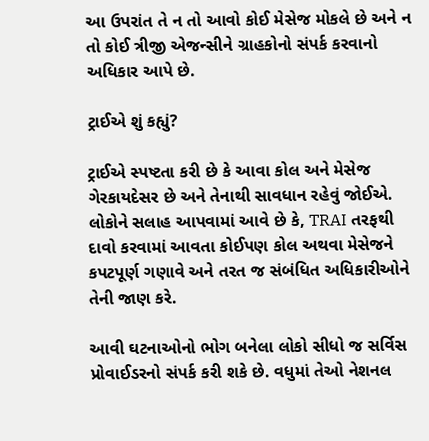આ ઉપરાંત તે ન તો આવો કોઈ મેસેજ મોકલે છે અને ન તો કોઈ ત્રીજી એજન્સીને ગ્રાહકોનો સંપર્ક કરવાનો અધિકાર આપે છે.

ટ્રાઈએ શું કહ્યું?

ટ્રાઈએ સ્પષ્ટતા કરી છે કે આવા કોલ અને મેસેજ ગેરકાયદેસર છે અને તેનાથી સાવધાન રહેવું જોઈએ. લોકોને સલાહ આપવામાં આવે છે કે, TRAI તરફથી દાવો કરવામાં આવતા કોઈપણ કોલ અથવા મેસેજને કપટપૂર્ણ ગણાવે અને તરત જ સંબંધિત અધિકારીઓને તેની જાણ કરે.

આવી ઘટનાઓનો ભોગ બનેલા લોકો સીધો જ સર્વિસ પ્રોવાઈડરનો સંપર્ક કરી શકે છે. વધુમાં તેઓ નેશનલ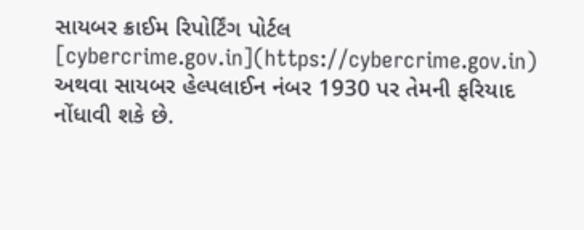સાયબર ક્રાઈમ રિપોર્ટિંગ પોર્ટલ [cybercrime.gov.in](https://cybercrime.gov.in) અથવા સાયબર હેલ્પલાઈન નંબર 1930 પર તેમની ફરિયાદ નોંધાવી શકે છે.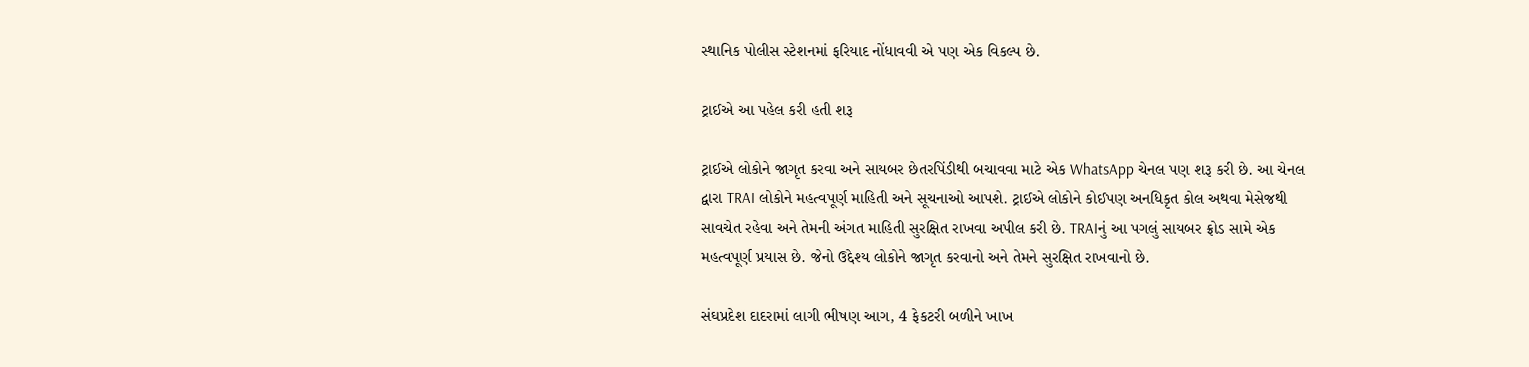સ્થાનિક પોલીસ સ્ટેશનમાં ફરિયાદ નોંધાવવી એ પણ એક વિકલ્પ છે.

ટ્રાઈએ આ પહેલ કરી હતી શરૂ

ટ્રાઈએ લોકોને જાગૃત કરવા અને સાયબર છેતરપિંડીથી બચાવવા માટે એક WhatsApp ચેનલ પણ શરૂ કરી છે. આ ચેનલ દ્વારા TRAI લોકોને મહત્વપૂર્ણ માહિતી અને સૂચનાઓ આપશે. ટ્રાઈએ લોકોને કોઈપણ અનધિકૃત કોલ અથવા મેસેજથી સાવચેત રહેવા અને તેમની અંગત માહિતી સુરક્ષિત રાખવા અપીલ કરી છે. TRAIનું આ પગલું સાયબર ફ્રોડ સામે એક મહત્વપૂર્ણ પ્રયાસ છે. જેનો ઉદ્દેશ્ય લોકોને જાગૃત કરવાનો અને તેમને સુરક્ષિત રાખવાનો છે.

સંઘપ્રદેશ દાદરામાં લાગી ભીષણ આગ, 4 ફેકટરી બળીને ખાખ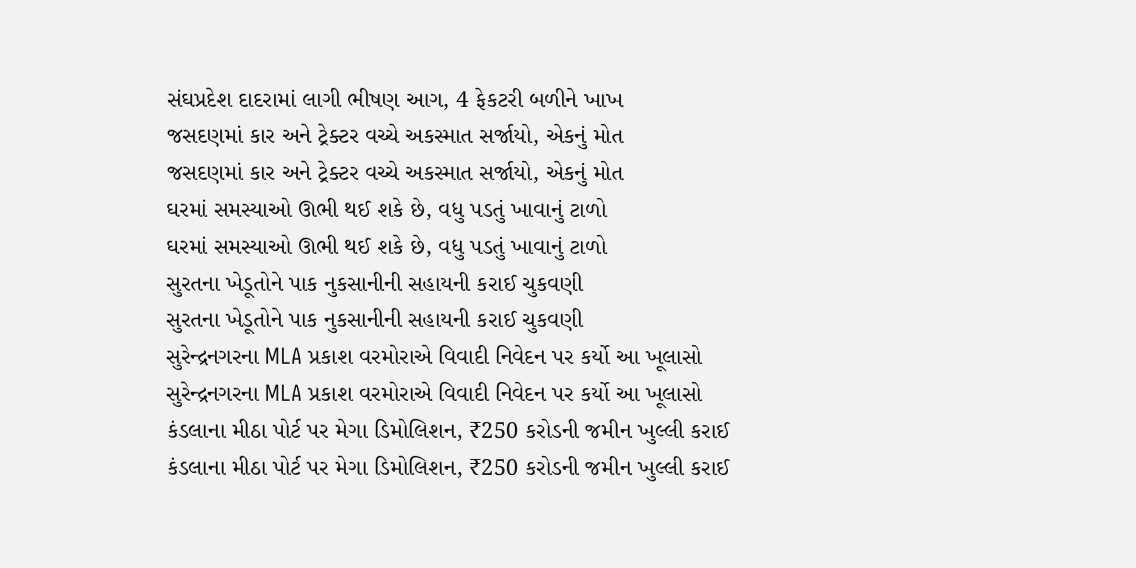સંઘપ્રદેશ દાદરામાં લાગી ભીષણ આગ, 4 ફેકટરી બળીને ખાખ
જસદણમાં કાર અને ટ્રેક્ટર વચ્ચે અકસ્માત સર્જાયો, એકનું મોત
જસદણમાં કાર અને ટ્રેક્ટર વચ્ચે અકસ્માત સર્જાયો, એકનું મોત
ઘરમાં સમસ્યાઓ ઊભી થઈ શકે છે, વધુ પડતું ખાવાનું ટાળો
ઘરમાં સમસ્યાઓ ઊભી થઈ શકે છે, વધુ પડતું ખાવાનું ટાળો
સુરતના ખેડૂતોને પાક નુકસાનીની સહાયની કરાઈ ચુકવણી
સુરતના ખેડૂતોને પાક નુકસાનીની સહાયની કરાઈ ચુકવણી
સુરેન્દ્રનગરના MLA પ્રકાશ વરમોરાએ વિવાદી નિવેદન પર કર્યો આ ખૂલાસો
સુરેન્દ્રનગરના MLA પ્રકાશ વરમોરાએ વિવાદી નિવેદન પર કર્યો આ ખૂલાસો
કંડલાના મીઠા પોર્ટ પર મેગા ડિમોલિશન, ₹250 કરોડની જમીન ખુલ્લી કરાઈ
કંડલાના મીઠા પોર્ટ પર મેગા ડિમોલિશન, ₹250 કરોડની જમીન ખુલ્લી કરાઈ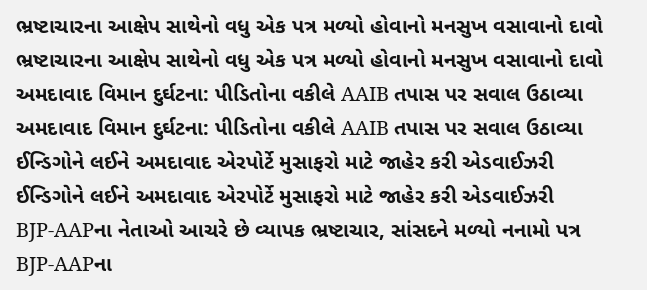ભ્રષ્ટાચારના આક્ષેપ સાથેનો વધુ એક પત્ર મળ્યો હોવાનો મનસુખ વસાવાનો દાવો
ભ્રષ્ટાચારના આક્ષેપ સાથેનો વધુ એક પત્ર મળ્યો હોવાનો મનસુખ વસાવાનો દાવો
અમદાવાદ વિમાન દુર્ઘટના: પીડિતોના વકીલે AAIB તપાસ પર સવાલ ઉઠાવ્યા
અમદાવાદ વિમાન દુર્ઘટના: પીડિતોના વકીલે AAIB તપાસ પર સવાલ ઉઠાવ્યા
ઈન્ડિગોને લઈને અમદાવાદ એરપોર્ટે મુસાફરો માટે જાહેર કરી એડવાઈઝરી
ઈન્ડિગોને લઈને અમદાવાદ એરપોર્ટે મુસાફરો માટે જાહેર કરી એડવાઈઝરી
BJP-AAPના નેતાઓ આચરે છે વ્યાપક ભ્રષ્ટાચાર, સાંસદને મળ્યો નનામો પત્ર
BJP-AAPના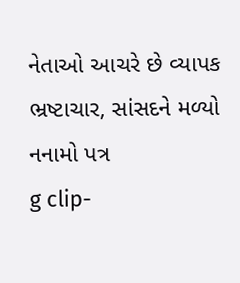નેતાઓ આચરે છે વ્યાપક ભ્રષ્ટાચાર, સાંસદને મળ્યો નનામો પત્ર
g clip-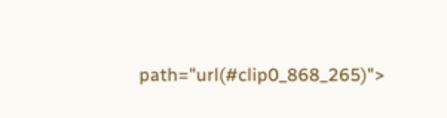path="url(#clip0_868_265)">